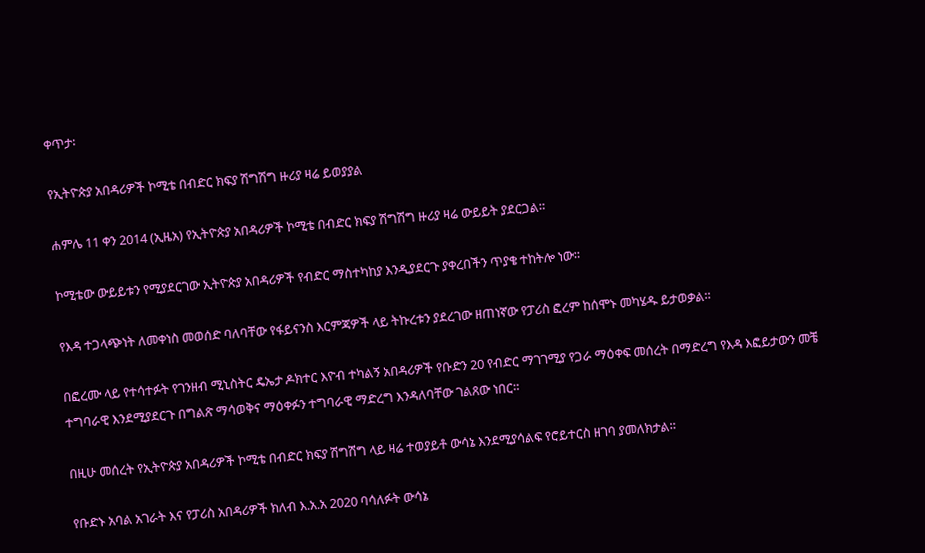ቀጥታ፡

የኢትዮጵያ አበዳሪዎች ኮሚቴ በብድር ክፍያ ሽግሽግ ዙሪያ ዛሬ ይወያያል

ሐምሌ 11 ቀን 2014 (ኢዜአ) የኢትዮጵያ አበዳሪዎች ኮሚቴ በብድር ክፍያ ሽግሽግ ዙሪያ ዛሬ ውይይት ያደርጋል።

ኮሚቴው ውይይቱን የሚያደርገው ኢትዮጵያ አበዳሪዎች የብድር ማስተካከያ እንዲያደርጉ ያቀረበችን ጥያቄ ተከትሎ ነው።

የእዳ ተጋላጭነት ለመቀነስ መወሰድ ባለባቸው የፋይናንስ እርምጃዎች ላይ ትኩረቱን ያደረገው ዘጠነኛው የፓሪስ ፎረም ከሰሞኑ መካሄዱ ይታወቃል።

በፎረሙ ላይ የተሳተፉት የገንዘብ ሚኒስትር ዴኤታ ዶክተር እዮብ ተካልኝ አበዳሪዎች የቡድን 20 የብድር ማገገሚያ የጋራ ማዕቀፍ መሰረት በማድረግ የእዳ እፎይታውን መቼ ተግባራዊ እንደሚያደርጉ በግልጽ ማሳወቅና ማዕቀፉን ተግባራዊ ማድረግ እንዳለባቸው ገልጸው ነበር።

በዚሁ መሰረት የኢትዮጵያ አበዳሪዎች ኮሚቴ በብድር ክፍያ ሽግሽግ ላይ ዛሬ ተወያይቶ ውሳኔ እንደሚያሳልፍ የሮይተርስ ዘገባ ያመለክታል።

የቡድኑ አባል አገራት እና የፓሪስ አበዳሪዎች ክለብ እ.አ.አ 2020 ባሳለፉት ውሳኔ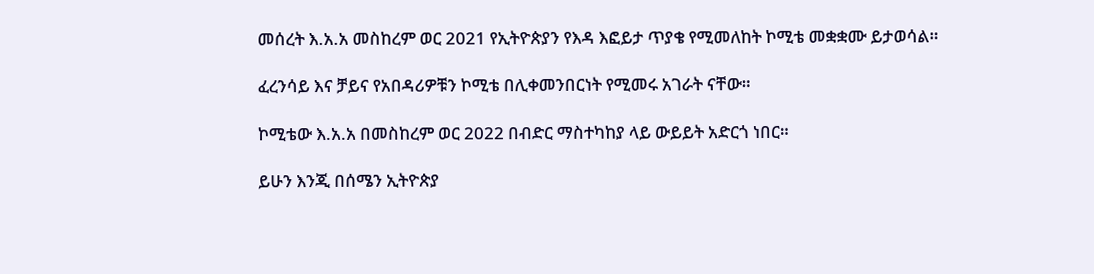መሰረት እ.አ.አ መስከረም ወር 2021 የኢትዮጵያን የእዳ እፎይታ ጥያቄ የሚመለከት ኮሚቴ መቋቋሙ ይታወሳል።

ፈረንሳይ እና ቻይና የአበዳሪዎቹን ኮሚቴ በሊቀመንበርነት የሚመሩ አገራት ናቸው።

ኮሚቴው እ.አ.አ በመስከረም ወር 2022 በብድር ማስተካከያ ላይ ውይይት አድርጎ ነበር።

ይሁን እንጂ በሰሜን ኢትዮጵያ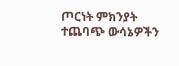ጦርነት ምክንያት ተጨባጭ ውሳኔዎችን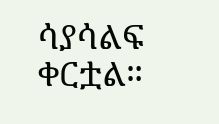ሳያሳልፍ ቀርቷል።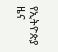የኢትዮጵያ ዜና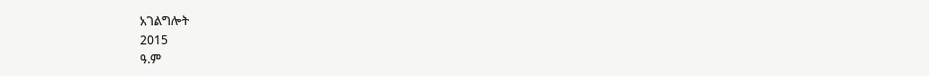አገልግሎት
2015
ዓ.ም